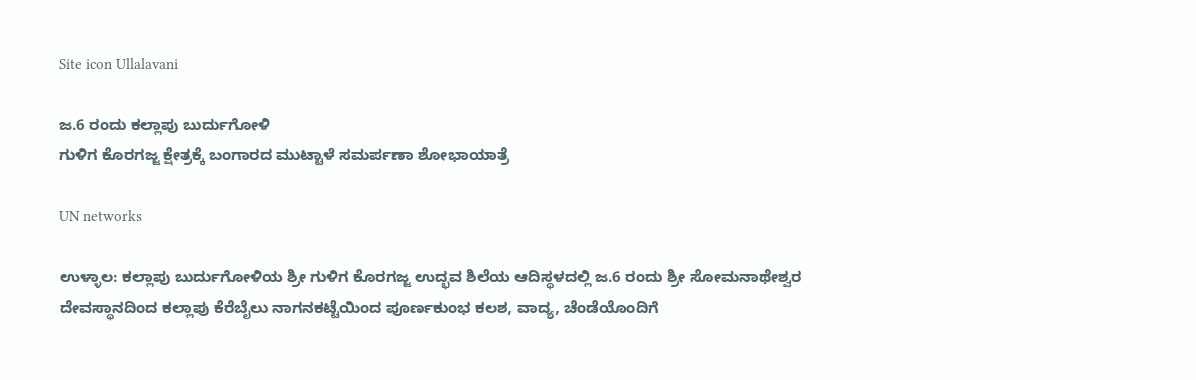Site icon Ullalavani

ಜ.6 ರಂದು ಕಲ್ಲಾಪು ಬುರ್ದುಗೋಳಿ
ಗುಳಿಗ ಕೊರಗಜ್ಜ ಕ್ಷೇತ್ರಕ್ಕೆ ಬಂಗಾರದ ಮುಟ್ಟಾಳೆ ಸಮರ್ಪಣಾ ಶೋಭಾಯಾತ್ರೆ

UN networks

ಉಳ್ಳಾಲ: ಕಲ್ಲಾಪು ಬುರ್ದುಗೋಳಿಯ ಶ್ರೀ ಗುಳಿಗ ಕೊರಗಜ್ಜ ಉದ್ಭವ ಶಿಲೆಯ ಆದಿಸ್ಥಳದಲ್ಲಿ ಜ.6 ರಂದು ಶ್ರೀ ಸೋಮನಾಥೇಶ್ವರ ದೇವಸ್ಥಾನದಿಂದ ಕಲ್ಲಾಪು ಕೆರೆಬೈಲು ನಾಗನಕಟ್ಟೆಯಿಂದ ಪೂರ್ಣಕುಂಭ ಕಲಶ, ವಾದ್ಯ, ಚೆಂಡೆಯೊಂದಿಗೆ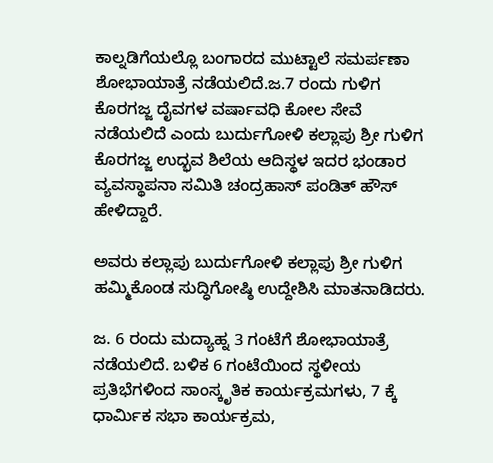ಕಾಲ್ನಡಿಗೆಯಲ್ಲೊ ಬಂಗಾರದ ಮುಟ್ಟಾಲೆ ಸಮರ್ಪಣಾ ಶೋಭಾಯಾತ್ರೆ ನಡೆಯಲಿದೆ.ಜ.7 ರಂದು ಗುಳಿಗ ಕೊರಗಜ್ಜ ದೈವಗಳ ವರ್ಷಾವಧಿ ಕೋಲ ಸೇವೆ ನಡೆಯಲಿದೆ ಎಂದು ಬುರ್ದುಗೋಳಿ ಕಲ್ಲಾಪು ಶ್ರೀ ಗುಳಿಗ ಕೊರಗಜ್ಜ ಉದ್ಭವ ಶಿಲೆಯ ಆದಿಸ್ಥಳ ಇದರ ಭಂಡಾರ ವ್ಯವಸ್ಥಾಪನಾ ಸಮಿತಿ ಚಂದ್ರಹಾಸ್‌ ಪಂಡಿತ್ ಹೌಸ್ ಹೇಳಿದ್ದಾರೆ.

ಅವರು ಕಲ್ಲಾಪು ಬುರ್ದುಗೋಳಿ ಕಲ್ಲಾಪು ಶ್ರೀ ಗುಳಿಗ ಹಮ್ಮಿಕೊಂಡ ಸುದ್ಧಿಗೋಷ್ಠಿ ಉದ್ದೇಶಿಸಿ ಮಾತನಾಡಿದರು.

ಜ. 6 ರಂದು ಮದ್ಯಾಹ್ನ 3 ಗಂಟೆಗೆ ಶೋಭಾಯಾತ್ರೆ ನಡೆಯಲಿದೆ. ಬಳಿಕ 6 ಗಂಟೆಯಿಂದ ಸ್ಥಳೀಯ ಪ್ರತಿಭೆಗಳಿಂದ ಸಾಂಸ್ಕೃತಿಕ ಕಾರ್ಯಕ್ರಮಗಳು, 7 ಕ್ಕೆ ಧಾರ್ಮಿಕ ಸಭಾ ಕಾರ್ಯಕ್ರಮ,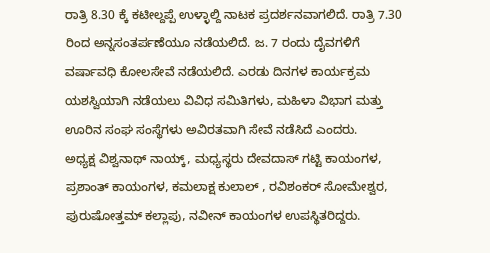ರಾತ್ರಿ 8.30 ಕ್ಕೆ ಕಟೀಲ್ದಪ್ಪೆ ಉಳ್ಳಾಲ್ದಿ ನಾಟಕ ಪ್ರದರ್ಶನವಾಗಲಿದೆ. ರಾತ್ರಿ 7.30 ರಿಂದ ಅನ್ನಸಂತರ್ಪಣೆಯೂ ನಡೆಯಲಿದೆ. ಜ. 7 ರಂದು ದೈವಗಳಿಗೆ ವರ್ಷಾವಧಿ ಕೋಲಸೇವೆ ನಡೆಯಲಿದೆ. ಎರಡು ದಿನಗಳ ಕಾರ್ಯಕ್ರಮ ಯಶಸ್ವಿಯಾಗಿ ನಡೆಯಲು ವಿವಿಧ ಸಮಿತಿಗಳು, ಮಹಿಳಾ ವಿಭಾಗ ಮತ್ತು ಊರಿನ ಸಂಘ ಸಂಸ್ಥೆಗಳು ಅವಿರತವಾಗಿ ಸೇವೆ ನಡೆಸಿದೆ ಎಂದರು.
ಅಧ್ಯಕ್ಷ ವಿಶ್ವನಾಥ್ ನಾಯ್ಕ್, ಮಧ್ಯಸ್ಥರು ದೇವದಾಸ್ ಗಟ್ಟಿ ಕಾಯಂಗಳ, ಪ್ರಶಾಂತ್ ಕಾಯಂಗಳ, ಕಮಲಾಕ್ಷ ಕುಲಾಲ್ , ರವಿಶಂಕರ್ ಸೋಮೇಶ್ವರ, ಪುರುಷೋತ್ತಮ್ ಕಲ್ಲಾಪು, ನವೀನ್ ಕಾಯಂಗಳ ಉಪಸ್ಥಿತರಿದ್ದರು.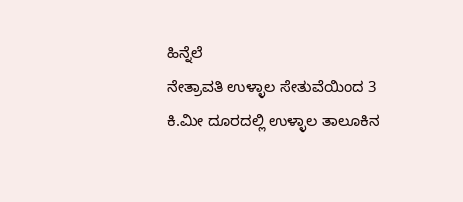ಹಿನ್ನೆಲೆ
ನೇತ್ರಾವತಿ ಉಳ್ಳಾಲ ಸೇತುವೆಯಿಂದ 3 ಕಿ.ಮೀ ದೂರದಲ್ಲಿ ಉಳ್ಳಾಲ ತಾಲೂಕಿನ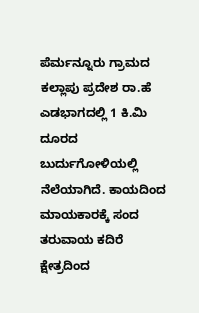ಪೆರ್ಮನ್ನೂರು ಗ್ರಾಮದ ಕಲ್ಲಾಪು ಪ್ರದೇಶ ರಾ.ಹೆ ಎಡಭಾಗದಲ್ಲಿ 1 ಕಿ.ಮಿ ದೂರದ ಬುರ್ದುಗೋಳಿಯಲ್ಲಿ ನೆಲೆಯಾಗಿದೆ. ಕಾಯದಿಂದ ಮಾಯಕಾರಕ್ಕೆ ಸಂದ ತರುವಾಯ ಕದಿರೆ ಕ್ಷೇತ್ರದಿಂದ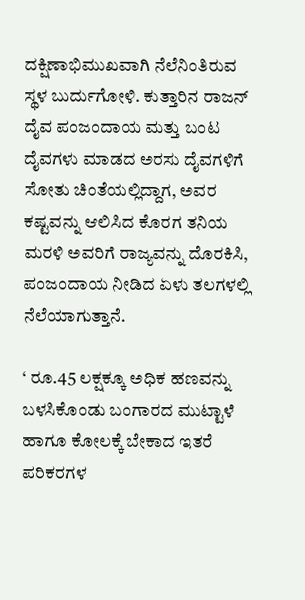ದಕ್ಷಿಣಾಭಿಮುಖವಾಗಿ ನೆಲೆನಿಂತಿರುವ ಸ್ಥಳ ಬುರ್ದುಗೋಳಿ. ಕುತ್ತಾರಿನ ರಾಜನ್ ದೈವ ಪಂಜಂದಾಯ ಮತ್ತು ಬಂಟ ದೈವಗಳು ಮಾಡದ ಅರಸು ದೈವಗಳಿಗೆ ಸೋತು ಚಿಂತೆಯಲ್ಲಿದ್ದಾಗ, ಅವರ ಕಷ್ಟವನ್ನು ಆಲಿಸಿದ ಕೊರಗ ತನಿಯ ಮರಳಿ ಅವರಿಗೆ ರಾಜ್ಯವನ್ನು ದೊರಕಿಸಿ, ಪಂಜಂದಾಯ ನೀಡಿದ ಏಳು ತಲಗಳಲ್ಲಿ ನೆಲೆಯಾಗುತ್ತಾನೆ.

‘ ರೂ.45 ಲಕ್ಷಕ್ಕೂ ಅಧಿಕ ಹಣವನ್ನು ಬಳಸಿಕೊಂಡು ಬಂಗಾರದ ಮುಟ್ಟಾಳೆ ಹಾಗೂ ಕೋಲಕ್ಕೆ ಬೇಕಾದ ಇತರೆ ಪರಿಕರಗಳ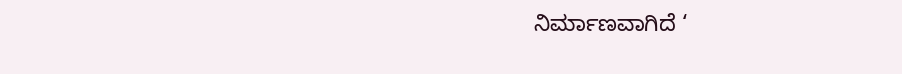ನಿರ್ಮಾಣವಾಗಿದೆ ‘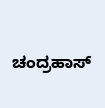ಚಂದ್ರಹಾಸ್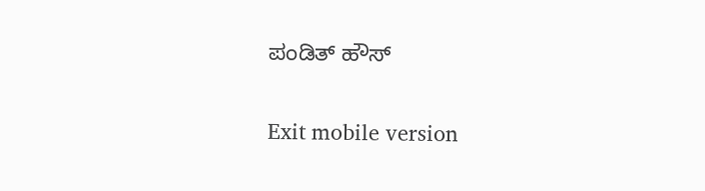ಪಂಡಿತ್ ಹೌಸ್

Exit mobile version